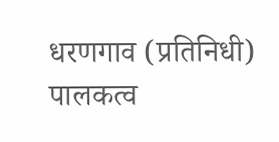धरणगाव (प्रतिनिधी) पालकत्व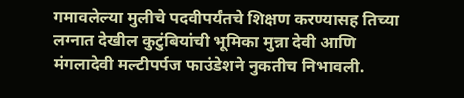गमावलेल्या मुलीचे पदवीपर्यंतचे शिक्षण करण्यासह तिच्या लग्नात देखील कुटुंबियांची भूमिका मुन्ना देवी आणि मंगलादेवी मल्टीपर्पज फाउंडेशने नुकतीच निभावली.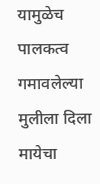यामुळेच पालकत्व गमावलेल्या मुलीला दिला मायेचा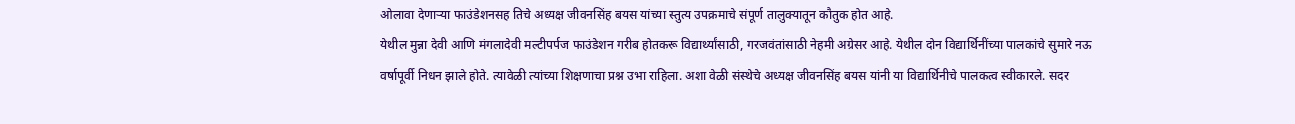ओलावा देणाऱ्या फाउंडेशनसह तिचे अध्यक्ष जीवनसिंह बयस यांच्या स्तुत्य उपक्रमाचे संपूर्ण तालुक्यातून कौतुक होत आहे.
येथील मुन्ना देवी आणि मंगलादेवी मल्टीपर्पज फाउंडेशन गरीब होतकरू विद्यार्थ्यांसाठी, गरजवंतांसाठी नेहमी अग्रेसर आहे. येथील दोन विद्यार्थिनींच्या पालकांचे सुमारे नऊ वर्षापूर्वी निधन झाले होते. त्यावेळी त्यांच्या शिक्षणाचा प्रश्न उभा राहिला. अशा वेळी संस्थेचे अध्यक्ष जीवनसिंह बयस यांनी या विद्यार्थिनीचे पालकत्व स्वीकारले. सदर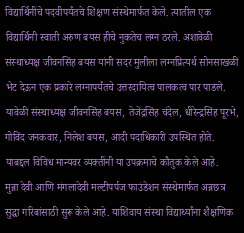विद्यार्थिनींचे पदवीपर्यंतचे शिक्षण संस्थेमार्फत केले. त्यातील एक विद्यार्थिनी स्वाती अरुण बयस हीचे नुकतेच लग्न ठरले. अशावेळी संस्थाध्यक्ष जीवनसिंह बयस यांनी सदर मुलीला लग्नप्रित्यर्थ सोनसाखळी भेट देऊन एक प्रकारे लग्नापर्यंतचे उत्तरदायित्व पालकत्व पार पाडले. यावेळी संस्थाध्यक्ष जीवनसिंह बयस, तेजेंद्रसिंह चंदेल, धीरेन्द्रसिंह पूरभे, गोविंद जनकवार, निलेश बयस, आदी पदाधिकारी उपस्थित होते. याबद्दल विविध मान्यवर व्यक्तींनी या उपक्रमाचे कौतुक केले आहे.
मुन्ना देवी आणि मंगलादेवी मल्टीपर्पज फाउंडेशन संस्थेमार्फत अन्नछत्र सुद्धा गरिबांसाठी सुरू केले आहे. याशिवाय संस्था विद्यार्थ्यांना शैक्षणिक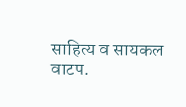साहित्य व सायकल वाटप.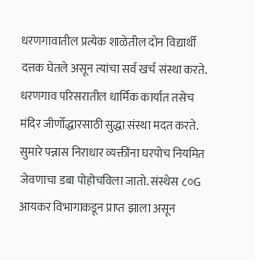धरणगावातील प्रत्येक शाळेतील दोन विद्यार्थी दत्तक घेतले असून त्यांचा सर्व खर्च संस्था करते. धरणगाव परिसरातील धार्मिक कार्यात तसेच मंदिर जीर्णोद्धारसाठी सुद्धा संस्था मदत करते. सुमारे पन्नास निराधार व्यक्तींना घरपोच नियमित जेवणाचा डबा पोहोचविला जातो. संस्थेस ८०G आयकर विभागाकडून प्राप्त झाला असून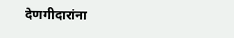देणगीदारांना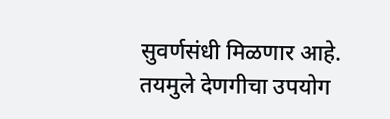सुवर्णसंधी मिळणार आहे. तयमुले देणगीचा उपयोग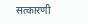सत्कारणी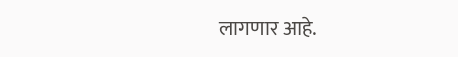लागणार आहे.